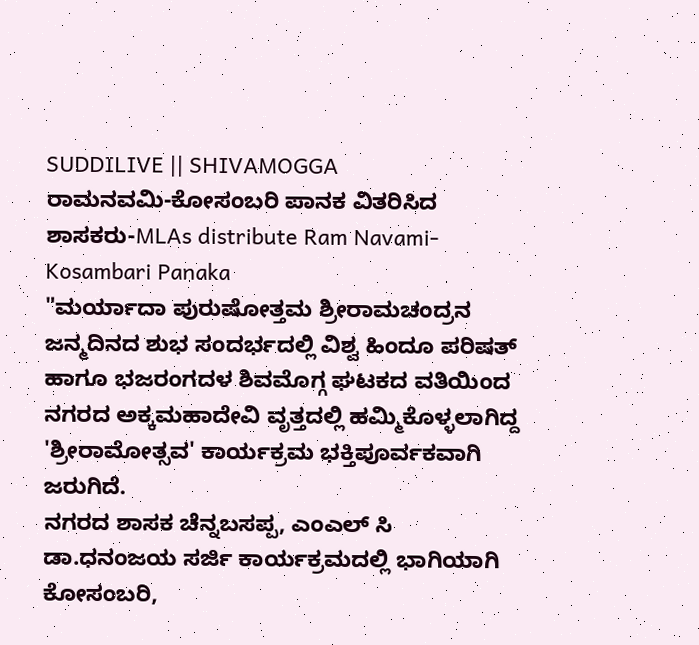SUDDILIVE || SHIVAMOGGA
ರಾಮನವಮಿ-ಕೋಸಂಬರಿ ಪಾನಕ ವಿತರಿಸಿದ ಶಾಸಕರು-MLAs distribute Ram Navami-Kosambari Panaka
"ಮರ್ಯಾದಾ ಪುರುಷೋತ್ತಮ ಶ್ರೀರಾಮಚಂದ್ರನ ಜನ್ಮದಿನದ ಶುಭ ಸಂದರ್ಭದಲ್ಲಿ ವಿಶ್ವ ಹಿಂದೂ ಪರಿಷತ್ ಹಾಗೂ ಭಜರಂಗದಳ ಶಿವಮೊಗ್ಗ ಘಟಕದ ವತಿಯಿಂದ ನಗರದ ಅಕ್ಕಮಹಾದೇವಿ ವೃತ್ತದಲ್ಲಿ ಹಮ್ಮಿಕೊಳ್ಳಲಾಗಿದ್ದ 'ಶ್ರೀರಾಮೋತ್ಸವ' ಕಾರ್ಯಕ್ರಮ ಭಕ್ತಿಪೂರ್ವಕವಾಗಿ ಜರುಗಿದೆ.
ನಗರದ ಶಾಸಕ ಚೆನ್ನಬಸಪ್ಪ, ಎಂಎಲ್ ಸಿ ಡಾ.ಧನಂಜಯ ಸರ್ಜಿ ಕಾರ್ಯಕ್ರಮದಲ್ಲಿ ಭಾಗಿಯಾಗಿ ಕೋಸಂಬರಿ,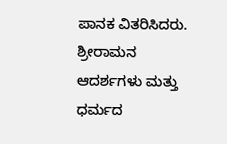ಪಾನಕ ವಿತರಿಸಿದರು. ಶ್ರೀರಾಮನ ಆದರ್ಶಗಳು ಮತ್ತು ಧರ್ಮದ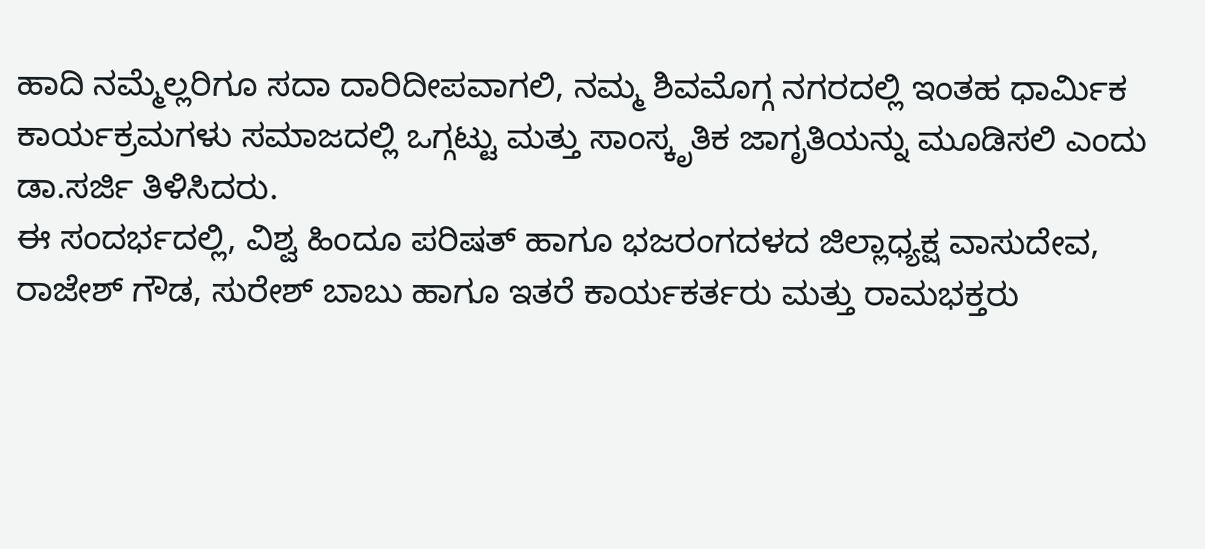ಹಾದಿ ನಮ್ಮೆಲ್ಲರಿಗೂ ಸದಾ ದಾರಿದೀಪವಾಗಲಿ, ನಮ್ಮ ಶಿವಮೊಗ್ಗ ನಗರದಲ್ಲಿ ಇಂತಹ ಧಾರ್ಮಿಕ ಕಾರ್ಯಕ್ರಮಗಳು ಸಮಾಜದಲ್ಲಿ ಒಗ್ಗಟ್ಟು ಮತ್ತು ಸಾಂಸ್ಕೃತಿಕ ಜಾಗೃತಿಯನ್ನು ಮೂಡಿಸಲಿ ಎಂದು ಡಾ.ಸರ್ಜಿ ತಿಳಿಸಿದರು.
ಈ ಸಂದರ್ಭದಲ್ಲಿ, ವಿಶ್ವ ಹಿಂದೂ ಪರಿಷತ್ ಹಾಗೂ ಭಜರಂಗದಳದ ಜಿಲ್ಲಾಧ್ಯಕ್ಷ ವಾಸುದೇವ, ರಾಜೇಶ್ ಗೌಡ, ಸುರೇಶ್ ಬಾಬು ಹಾಗೂ ಇತರೆ ಕಾರ್ಯಕರ್ತರು ಮತ್ತು ರಾಮಭಕ್ತರು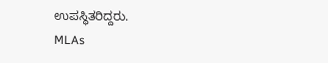ಉಪಸ್ಥಿತರಿದ್ದರು.
MLAs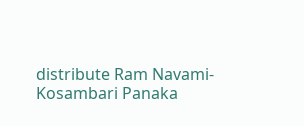distribute Ram Navami-Kosambari Panaka